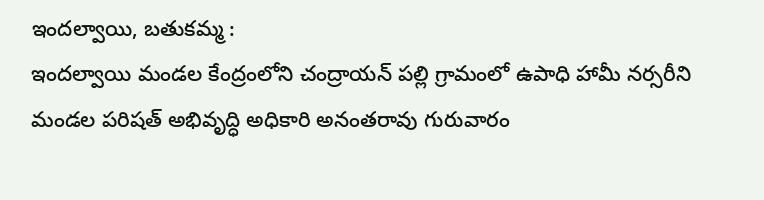ఇందల్వాయి, బతుకమ్మ :
ఇందల్వాయి మండల కేంద్రంలోని చంద్రాయన్ పల్లి గ్రామంలో ఉపాధి హామీ నర్సరీని మండల పరిషత్ అభివృద్ధి అధికారి అనంతరావు గురువారం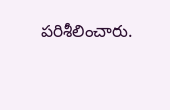పరిశీలించారు.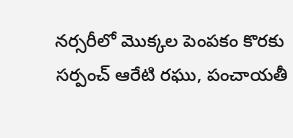నర్సరీలో మొక్కల పెంపకం కొరకు సర్పంచ్ ఆరేటి రఘు, పంచాయతీ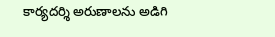కార్యదర్శి అరుణాలను అడిగి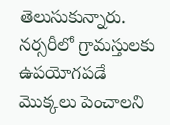తెలుసుకున్నారు. నర్సరీలో గ్రామస్తులకు ఉపయోగపడే మొక్కలు పెంచాలని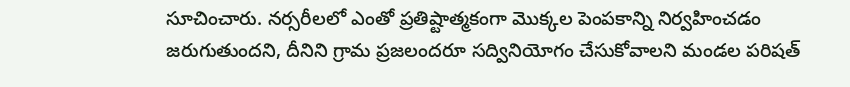సూచించారు. నర్సరీలలో ఎంతో ప్రతిష్టాత్మకంగా మొక్కల పెంపకాన్ని నిర్వహించడం జరుగుతుందని, దీనిని గ్రామ ప్రజలందరూ సద్వినియోగం చేసుకోవాలని మండల పరిషత్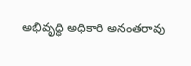అభివృద్ధి అధికారి అనంతరావు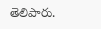తెలిపారు.